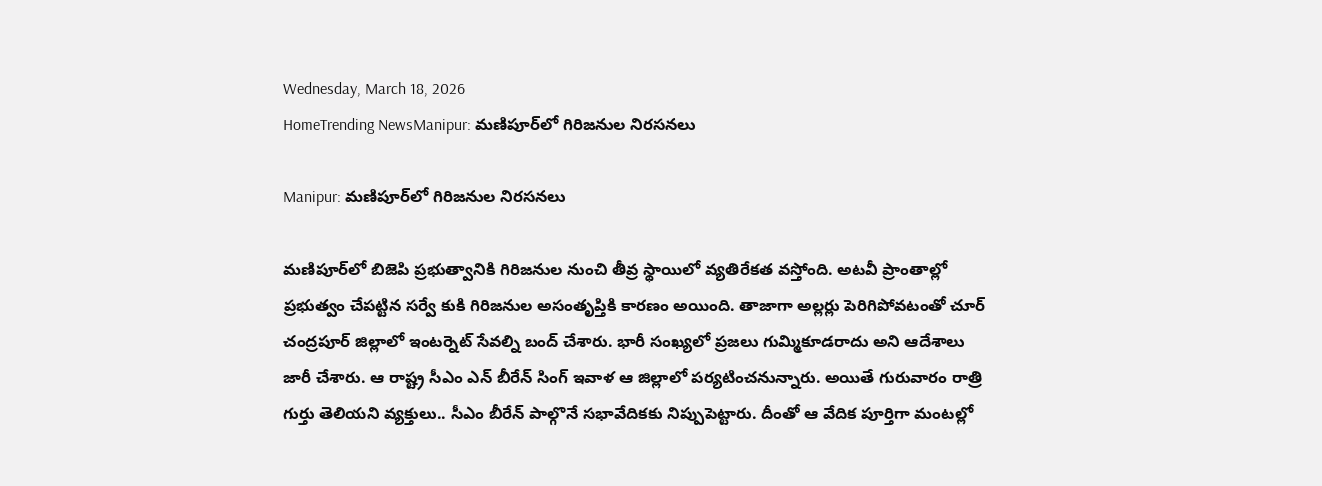Wednesday, March 18, 2026
HomeTrending NewsManipur: మ‌ణిపూర్‌లో గిరిజనుల నిరసనలు

Manipur: మ‌ణిపూర్‌లో గిరిజనుల నిరసనలు

మ‌ణిపూర్‌లో బిజెపి ప్రభుత్వానికి గిరిజనుల నుంచి తీవ్ర స్థాయిలో వ్యతిరేకత వస్తోంది. అటవీ ప్రాంతాల్లో ప్రభుత్వం చేపట్టిన సర్వే కుకి గిరిజనుల అసంతృప్తికి కారణం అయింది. తాజాగా అల్లర్లు పెరిగిపోవటంతో చూర్ చంద్ర‌పూర్ జిల్లాలో ఇంట‌ర్నెట్ సేవ‌ల్ని బంద్ చేశారు. భారీ సంఖ్య‌లో ప్ర‌జ‌లు గుమ్మికూడ‌రాదు అని ఆదేశాలు జారీ చేశారు. ఆ రాష్ట్ర సీఎం ఎన్ బీరేన్ సింగ్ ఇవాళ ఆ జిల్లాలో ప‌ర్య‌టించ‌నున్నారు. అయితే గురువారం రాత్రి గుర్తు తెలియ‌ని వ్య‌క్తులు.. సీఎం బీరేన్ పాల్గొనే స‌భావేదిక‌కు నిప్పుపెట్టారు. దీంతో ఆ వేదిక పూర్తిగా మంట‌ల్లో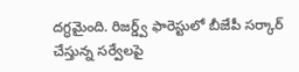ద‌గ్ధ‌మైంది. రిజ‌ర్డ్వ్ ఫారెస్టులో బీజేపీ స‌ర్కార్ చేస్తున్న స‌ర్వేల‌పై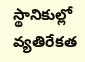స్థానికుల్లో వ్య‌తిరేక‌త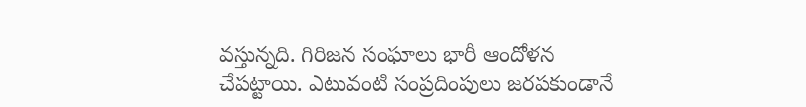వ‌స్తున్న‌ది. గిరిజ‌న సంఘాలు భారీ ఆందోళ‌న చేప‌ట్టాయి. ఎటువంటి సంప్ర‌దింపులు జ‌ర‌ప‌కుండానే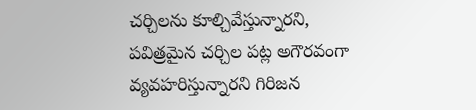చ‌ర్చిల‌ను కూల్చివేస్తున్నార‌ని, ప‌విత్ర‌మైన చ‌ర్చిల ప‌ట్ల అగౌర‌వంగా వ్య‌వ‌హ‌రిస్తున్నార‌ని గిరిజ‌న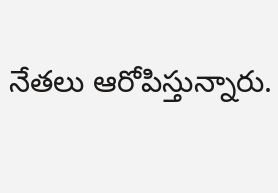నేత‌లు ఆరోపిస్తున్నారు.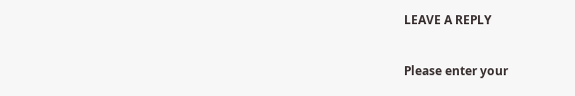LEAVE A REPLY

Please enter your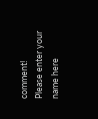comment!
Please enter your name here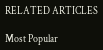RELATED ARTICLES

Most Popular